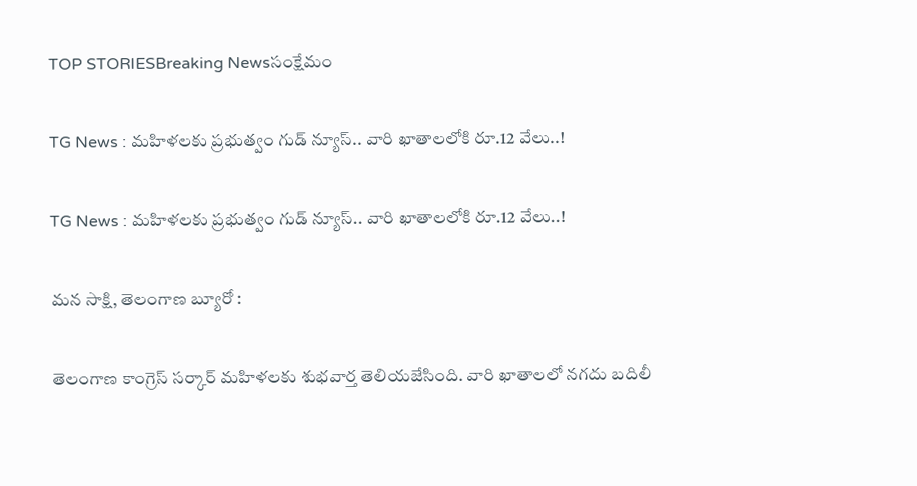TOP STORIESBreaking Newsసంక్షేమం

TG News : మహిళలకు ప్రభుత్వం గుడ్ న్యూస్.. వారి ఖాతాలలోకి రూ.12 వేలు..!

TG News : మహిళలకు ప్రభుత్వం గుడ్ న్యూస్.. వారి ఖాతాలలోకి రూ.12 వేలు..!

మన సాక్షి, తెలంగాణ బ్యూరో :

తెలంగాణ కాంగ్రెస్ సర్కార్ మహిళలకు శుభవార్త తెలియజేసింది. వారి ఖాతాలలో నగదు బదిలీ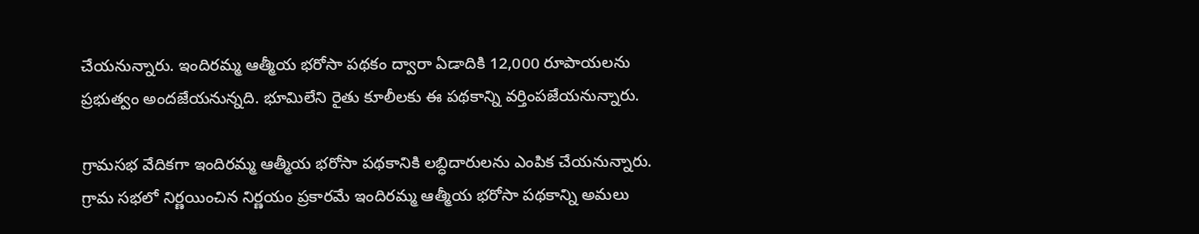చేయనున్నారు. ఇందిరమ్మ ఆత్మీయ భరోసా పథకం ద్వారా ఏడాదికి 12,000 రూపాయలను ప్రభుత్వం అందజేయనున్నది. భూమిలేని రైతు కూలీలకు ఈ పథకాన్ని వర్తింపజేయనున్నారు.

గ్రామసభ వేదికగా ఇందిరమ్మ ఆత్మీయ భరోసా పథకానికి లబ్ధిదారులను ఎంపిక చేయనున్నారు. గ్రామ సభలో నిర్ణయించిన నిర్ణయం ప్రకారమే ఇందిరమ్మ ఆత్మీయ భరోసా పథకాన్ని అమలు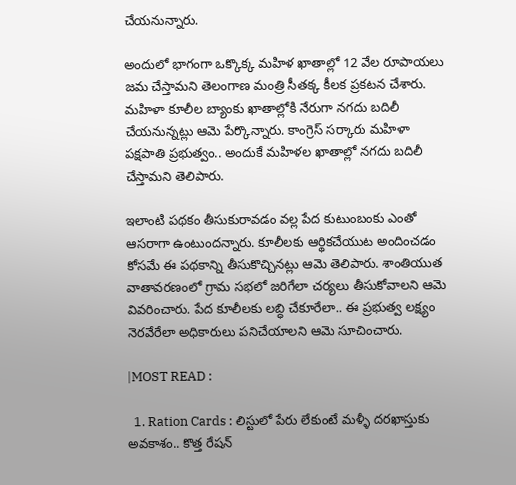చేయనున్నారు.

అందులో భాగంగా ఒక్కొక్క మహిళ ఖాతాల్లో 12 వేల రూపాయలు జమ చేస్తామని తెలంగాణ మంత్రి సీతక్క కీలక ప్రకటన చేశారు. మహిళా కూలీల బ్యాంకు ఖాతాల్లోకి నేరుగా నగదు బదిలీ చేయనున్నట్లు ఆమె పేర్కొన్నారు. కాంగ్రెస్ సర్కారు మహిళా పక్షపాతి ప్రభుత్వం.. అందుకే మహిళల ఖాతాల్లో నగదు బదిలీ చేస్తామని తెలిపారు.

ఇలాంటి పథకం తీసుకురావడం వల్ల పేద కుటుంబంకు ఎంతో ఆసరాగా ఉంటుందన్నారు. కూలీలకు ఆర్థికచేయుట అందించడం కోసమే ఈ పథకాన్ని తీసుకొచ్చినట్లు ఆమె తెలిపారు. శాంతియుత వాతావరణంలో గ్రామ సభలో జరిగేలా చర్యలు తీసుకోవాలని ఆమె వివరించారు. పేద కూలీలకు లబ్ధి చేకూరేలా.. ఈ ప్రభుత్వ లక్ష్యం నెరవేరేలా అధికారులు పనిచేయాలని ఆమె సూచించారు.

|MOST READ :

  1. Ration Cards : లిస్టులో పేరు లేకుంటే మళ్ళీ దరఖాస్తుకు అవకాశం.. కొత్త రేషన్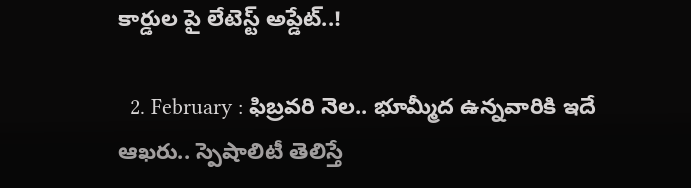కార్డుల పై లేటెస్ట్ అప్డేట్..!

  2. February : ఫిబ్రవరి నెల.. భూమ్మీద ఉన్నవారికి ఇదే ఆఖరు.. స్పెషాలిటీ తెలిస్తే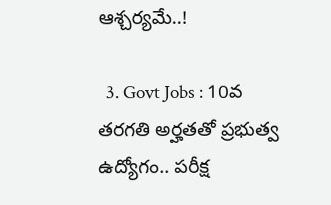ఆశ్చర్యమే..!

  3. Govt Jobs : 10వ తరగతి అర్హతతో ప్రభుత్వ ఉద్యోగం.. పరీక్ష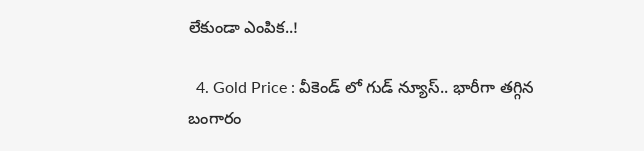లేకుండా ఎంపిక..!

  4. Gold Price : వీకెండ్ లో గుడ్ న్యూస్.. భారీగా తగ్గిన బంగారం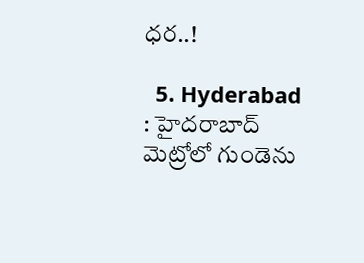ధర..!

  5. Hyderabad : హైదరాబాద్ మెట్రోలో గుండెను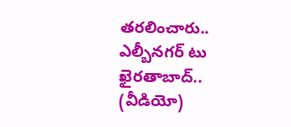తరలించారు.. ఎల్బీనగర్ టు ఖైరతాబాద్.. (వీడియో)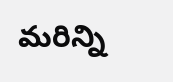మరిన్ని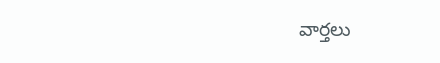వార్తలు